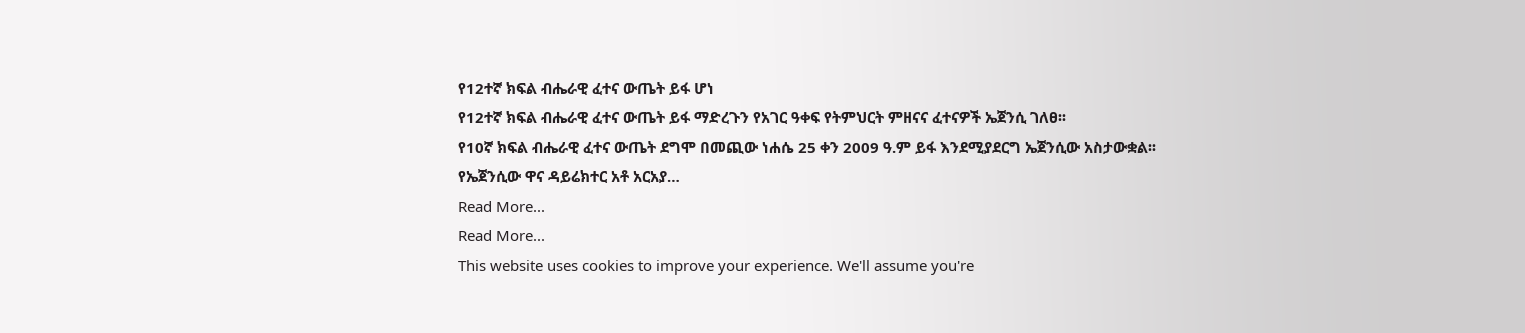የ12ተኛ ክፍል ብሔራዊ ፈተና ውጤት ይፋ ሆነ
የ12ተኛ ክፍል ብሔራዊ ፈተና ውጤት ይፋ ማድረጉን የአገር ዓቀፍ የትምህርት ምዘናና ፈተናዎች ኤጀንሲ ገለፀ፡፡
የ10ኛ ክፍል ብሔራዊ ፈተና ውጤት ደግሞ በመጪው ነሐሴ 25 ቀን 2009 ዓ.ም ይፋ እንደሚያደርግ ኤጀንሲው አስታውቋል፡፡
የኤጀንሲው ዋና ዳይሬክተር አቶ አርአያ…
Read More...
Read More...
This website uses cookies to improve your experience. We'll assume you're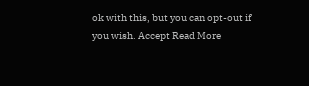ok with this, but you can opt-out if you wish. Accept Read More